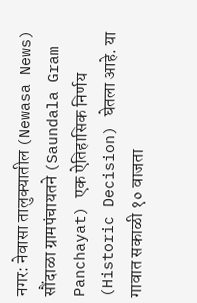नगर: नेवासा तालुक्यातील (Newasa News) सौंदाळा ग्रामपंचायतने (Saundala Gram Panchayat) एक ऐतिहासिक निर्णय (Historic Decision) घेतला आहे. या गावात सकाळी १० वाजता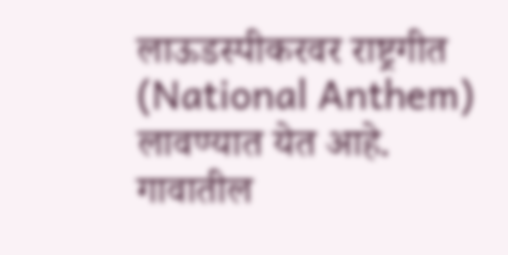लाऊडस्पीकरवर राष्ट्रगीत (National Anthem) लावण्यात येत आहे. गावातील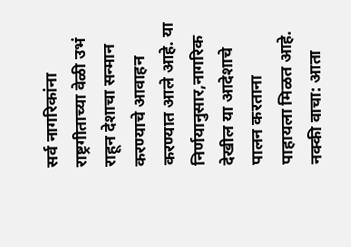सर्व नागरिकांना राष्ट्रगीताच्या वेळी उभं राहून देशाचा सन्मान करण्याचे आवाहन करण्यात आले आहे. या निर्णयानुसार,नागरिक देखील या आदेशाचे पालन करताना पाहायला मिळत आहे.
नक्की वाचा: आता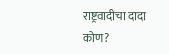राष्ट्रवादीचा दादा कोण?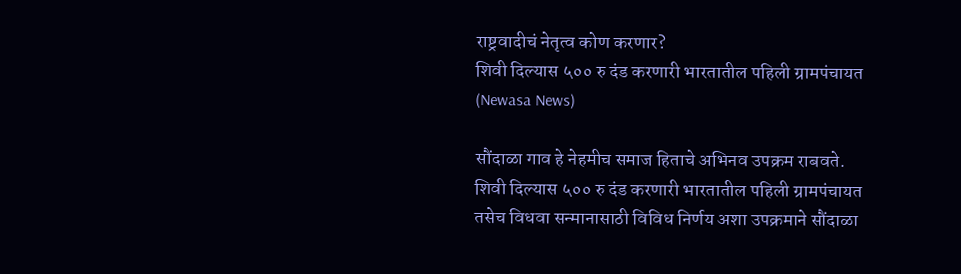राष्ट्रवादीचं नेतृत्व कोण करणार?
शिवी दिल्यास ५०० रु दंड करणारी भारतातील पहिली ग्रामपंचायत (Newasa News)

सौंदाळा गाव हे नेहमीच समाज हिताचे अभिनव उपक्रम राबवते. शिवी दिल्यास ५०० रु दंड करणारी भारतातील पहिली ग्रामपंचायत तसेच विधवा सन्मानासाठी विविध निर्णय अशा उपक्रमाने सौंदाळा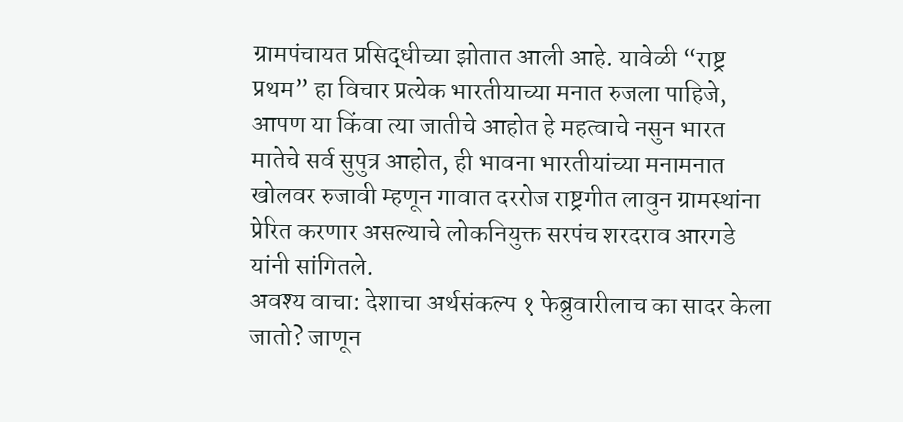ग्रामपंचायत प्रसिद्धीच्या झोतात आली आहे. यावेळी “राष्ट्र प्रथम” हा विचार प्रत्येक भारतीयाच्या मनात रुजला पाहिजे, आपण या किंवा त्या जातीचे आहोत हे महत्वाचे नसुन भारत मातेचे सर्व सुपुत्र आहोत, ही भावना भारतीयांच्या मनामनात खोलवर रुजावी म्हणून गावात दररोज राष्ट्रगीत लावुन ग्रामस्थांना प्रेरित करणार असल्याचे लोकनियुक्त सरपंच शरदराव आरगडे यांनी सांगितले.
अवश्य वाचा: देशाचा अर्थसंकल्प १ फेब्रुवारीलाच का सादर केला जातो? जाणून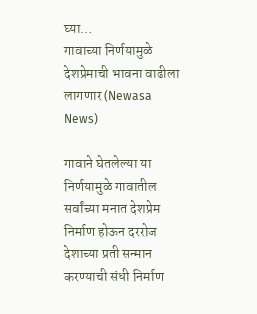घ्या…
गावाच्या निर्णयामुळे देशप्रेमाची भावना वाढीला लागणार (Newasa News)

गावाने घेतलेल्या या निर्णयामुळे गावातील सर्वांच्या मनात देशप्रेम निर्माण होऊन दररोज देशाच्या प्रती सन्मान करण्याची संधी निर्माण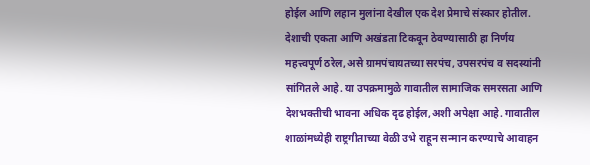होईल आणि लहान मुलांना देखील एक देश प्रेमाचे संस्कार होतील. देशाची एकता आणि अखंडता टिकवून ठेवण्यासाठी हा निर्णय महत्त्वपूर्ण ठरेल,असे ग्रामपंचायतच्या सरपंच, उपसरपंच व सदस्यांनी सांगितले आहे. या उपक्रमामुळे गावातील सामाजिक समरसता आणि देशभक्तीची भावना अधिक दृढ होईल,अशी अपेक्षा आहे. गावातील शाळांमध्येही राष्ट्रगीताच्या वेळी उभे राहून सन्मान करण्याचे आवाहन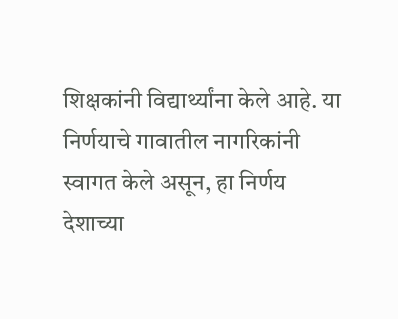शिक्षकांनी विद्यार्थ्यांना केले आहे. या निर्णयाचे गावातील नागरिकांनी स्वागत केले असून, हा निर्णय देशाच्या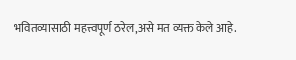भवितव्यासाठी महत्त्वपूर्ण ठरेल,असे मत व्यक्त केले आहे.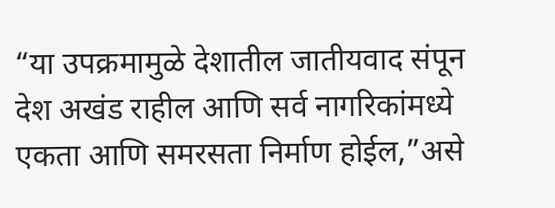“या उपक्रमामुळे देशातील जातीयवाद संपून देश अखंड राहील आणि सर्व नागरिकांमध्ये एकता आणि समरसता निर्माण होईल,”असे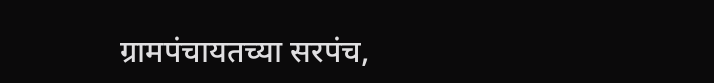ग्रामपंचायतच्या सरपंच,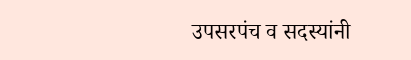उपसरपंच व सदस्यांनी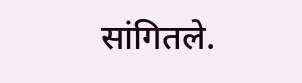सांगितले.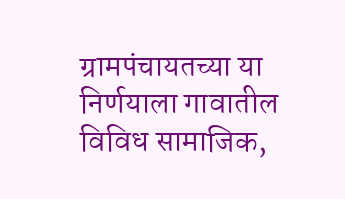ग्रामपंचायतच्या या निर्णयाला गावातील विविध सामाजिक,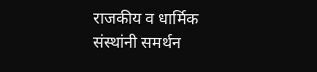राजकीय व धार्मिक संस्थांनी समर्थन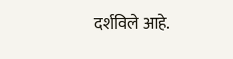दर्शविले आहे.